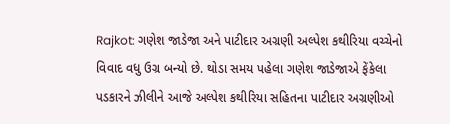Rajkot: ગણેશ જાડેજા અને પાટીદાર અગ્રણી અલ્પેશ કથીરિયા વચ્ચેનો વિવાદ વધુ ઉગ્ર બન્યો છે. થોડા સમય પહેલા ગણેશ જાડેજાએ ફેંકેલા પડકારને ઝીલીને આજે અલ્પેશ કથીરિયા સહિતના પાટીદાર અગ્રણીઓ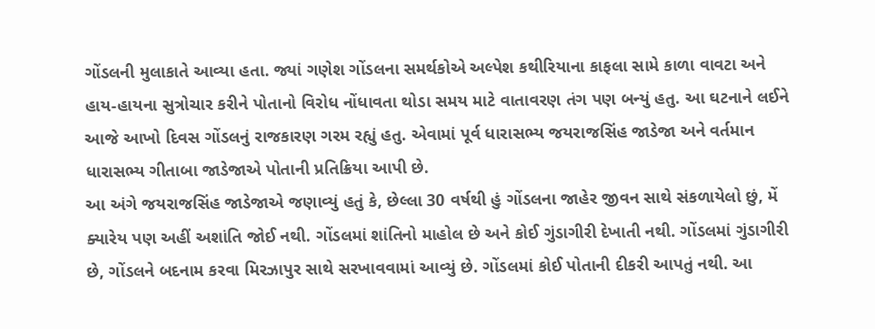ગોંડલની મુલાકાતે આવ્યા હતા. જ્યાં ગણેશ ગોંડલના સમર્થકોએ અલ્પેશ કથીરિયાના કાફલા સામે કાળા વાવટા અને હાય-હાયના સુત્રોચાર કરીને પોતાનો વિરોધ નોંધાવતા થોડા સમય માટે વાતાવરણ તંગ પણ બન્યું હતુ. આ ઘટનાને લઈને આજે આખો દિવસ ગોંડલનું રાજકારણ ગરમ રહ્યું હતુ. એવામાં પૂર્વ ધારાસભ્ય જયરાજસિંહ જાડેજા અને વર્તમાન ધારાસભ્ય ગીતાબા જાડેજાએ પોતાની પ્રતિક્રિયા આપી છે.
આ અંગે જયરાજસિંહ જાડેજાએ જણાવ્યું હતું કે, છેલ્લા 30 વર્ષથી હું ગોંડલના જાહેર જીવન સાથે સંકળાયેલો છું, મેં ક્યારેય પણ અહીં અશાંતિ જોઈ નથી. ગોંડલમાં શાંતિનો માહોલ છે અને કોઈ ગુંડાગીરી દેખાતી નથી. ગોંડલમાં ગુંડાગીરી છે, ગોંડલને બદનામ કરવા મિરઝાપુર સાથે સરખાવવામાં આવ્યું છે. ગોંડલમાં કોઈ પોતાની દીકરી આપતું નથી. આ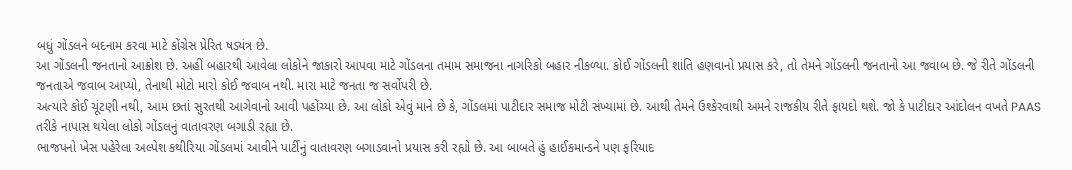બધું ગોંડલને બદનામ કરવા માટે કોંગ્રેસ પ્રેરિત ષડયંત્ર છે.
આ ગોંડલની જનતાનો આક્રોશ છે. અહીં બહારથી આવેલા લોકોને જાકારો આપવા માટે ગોંડલના તમામ સમાજના નાગરિકો બહાર નીકળ્યા. કોઈ ગોંડલની શાંતિ હણવાનો પ્રયાસ કરે, તો તેમને ગોંડલની જનતાનો આ જવાબ છે. જે રીતે ગોંડલની જનતાએ જવાબ આપ્યો, તેનાથી મોટો મારો કોઈ જવાબ નથી. મારા માટે જનતા જ સર્વોપરી છે.
અત્યારે કોઈ ચૂંટણી નથી, આમ છતાં સુરતથી આગેવાનો આવી પહોંચ્યા છે. આ લોકો એવું માને છે કે, ગોંડલમાં પાટીદાર સમાજ મોટી સંખ્યામાં છે. આથી તેમને ઉશ્કેરવાથી અમને રાજકીય રીતે ફાયદો થશે. જો કે પાટીદાર આંદોલન વખતે PAAS તરીકે નાપાસ થયેલા લોકો ગોંડલનું વાતાવરણ બગાડી રહ્યા છે.
ભાજપનો ખેસ પહેરેલા અલ્પેશ કથીરિયા ગોંડલમાં આવીને પાર્ટીનું વાતાવરણ બગાડવાનો પ્રયાસ કરી રહ્યો છે. આ બાબતે હું હાઈકમાન્ડને પણ ફરિયાદ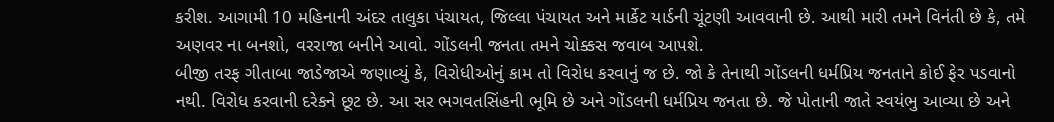કરીશ. આગામી 10 મહિનાની અંદર તાલુકા પંચાયત, જિલ્લા પંચાયત અને માર્કેટ યાર્ડની ચૂંટણી આવવાની છે. આથી મારી તમને વિનંતી છે કે, તમે અણવર ના બનશો, વરરાજા બનીને આવો. ગોંડલની જનતા તમને ચોક્કસ જવાબ આપશે.
બીજી તરફ ગીતાબા જાડેજાએ જણાવ્યું કે, વિરોધીઓનું કામ તો વિરોધ કરવાનું જ છે. જો કે તેનાથી ગોંડલની ધર્મપ્રિય જનતાને કોઈ ફેર પડવાનો નથી. વિરોધ કરવાની દરેકને છૂટ છે. આ સર ભગવતસિંહની ભૂમિ છે અને ગોંડલની ધર્મપ્રિય જનતા છે. જે પોતાની જાતે સ્વયંભુ આવ્યા છે અને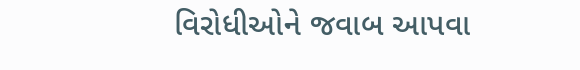વિરોધીઓને જવાબ આપવા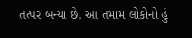તત્પર બન્યા છે. આ તમામ લોકોનો હું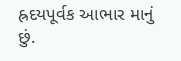હ્રદયપૂર્વક આભાર માનું છું.